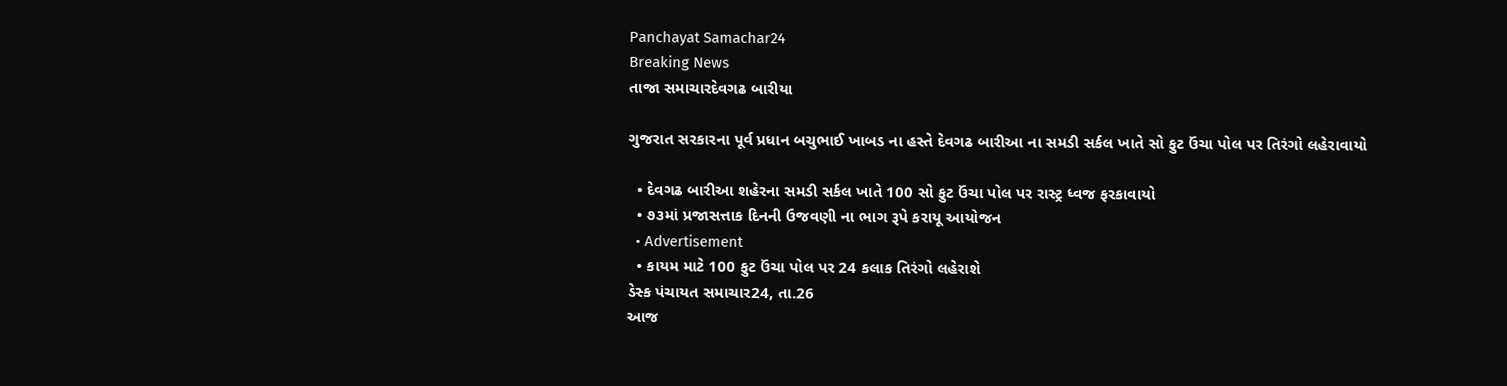Panchayat Samachar24
Breaking News
તાજા સમાચારદેવગઢ બારીયા

ગુજરાત સરકારના પૂર્વ પ્રધાન બચુભાઈ ખાબડ ના હસ્તે દેવગઢ બારીઆ ના સમડી સર્કલ ખાતે સો ફુટ ઉંચા પોલ પર તિરંગો લહેરાવાયો

  • દેવગઢ બારીઆ શહેરના સમડી સર્કલ ખાતે 100 સો ફુટ ઉંચા પોલ પર રાસ્ટ્ર ધ્વજ ફરકાવાયો
  • ૭૩માં પ્રજાસત્તાક દિનની ઉજવણી ના ભાગ રૂપે કરાયૂ આયોજન
  • Advertisement
  • કાયમ માટે 100 ફુટ ઉંચા પોલ પર 24 કલાક તિરંગો લહેરાશે
ડેસ્ક પંચાયત સમાચાર24, તા.26
આજ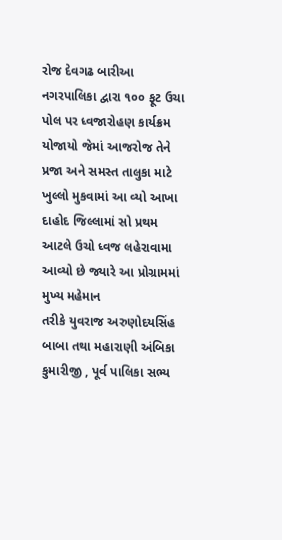રોજ દેવગઢ બારીઆ નગરપાલિકા દ્વારા ૧૦૦ ફૂટ ઉચા પોલ પર ધ્વજારોહણ કાર્યક્રમ યોજાયો જેમાં આજરોજ તેને પ્રજા અને સમસ્ત તાલુકા માટે ખુલ્લો મુકવામાં આ વ્યો આખા દાહોદ જિલ્લામાં સો પ્રથમ આટલે ઉચો ધ્વજ લહેરાવામા આવ્યો છે જ્યારે આ પ્રોગ્રામમાં મુખ્ય મહેમાન
તરીકે યુવરાજ અરુણોદયસિંહ બાબા તથા મહારાણી અંબિકા કુમારીજી , પૂર્વ પાલિકા સભ્ય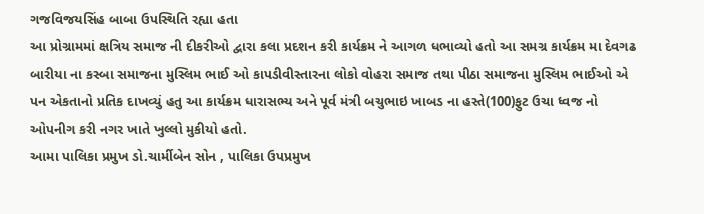ગજવિજયસિંહ બાબા ઉપસ્થિતિ રહ્યા હતા
આ પ્રોગ્રામમાં ક્ષત્રિય સમાજ ની દીકરીઓ દ્વારા કલા પ્રદશન કરી કાર્યક્રમ ને આગળ ધભાવ્યો હતો આ સમગ્ર કાર્યક્રમ મા દેવગઢ બારીયા ના કસ્બા સમાજના મુસ્લિમ ભાઈ ઓ કાપડીવીસ્તારના લોકો વોહરા સમાજ તથા પીઠા સમાજના મુસ્લિમ ભાઈઓ એ પન એકતાનો પ્રતિક દાખવ્યું હતુ આ કાર્યક્રમ ધારાસભ્ય અને પૂર્વ મંત્રી બચુભાઇ ખાબડ ના હસ્તે(100)ફુટ ઉચા ધ્વજ નો ઓપનીગ કરી નગર ખાતે ખુલ્લો મુકીયો હતો.
આમા પાલિકા પ્રમુખ ડો.ચાર્મીબેન સોન , પાલિકા ઉપપ્રમુખ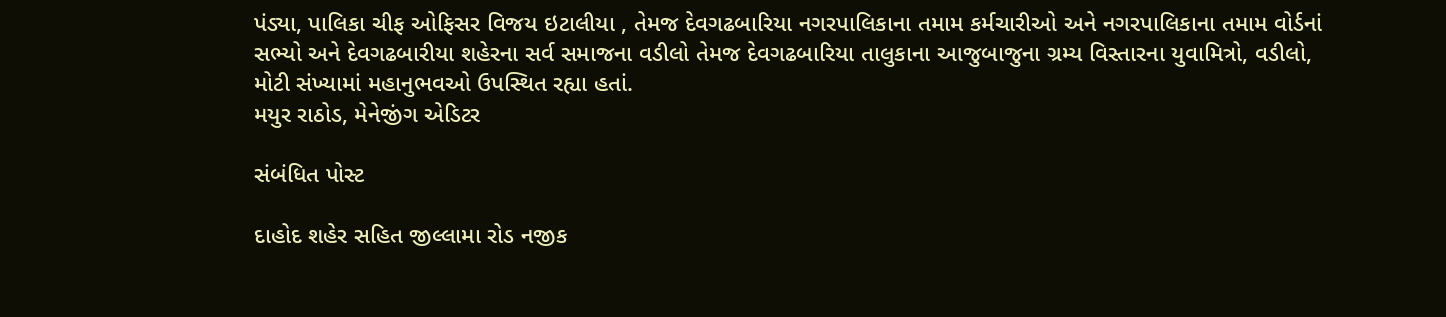પંડ્યા, પાલિકા ચીફ ઓફિસર વિજય ઇટાલીયા , તેમજ દેવગઢબારિયા નગરપાલિકાના તમામ કર્મચારીઓ અને નગરપાલિકાના તમામ વોર્ડનાં સભ્યો અને દેવગઢબારીયા શહેરના સર્વ સમાજના વડીલો તેમજ દેવગઢબારિયા તાલુકાના આજુબાજુના ગ્રમ્ય વિસ્તારના યુવામિત્રો, વડીલો, મોટી સંખ્યામાં મહાનુભવઓ ઉપસ્થિત રહ્યા હતાં.
મયુર રાઠોડ, મેનેજીંગ એડિટર

સંબંધિત પોસ્ટ

દાહોદ શહેર સહિત જીલ્લામા રોડ નજીક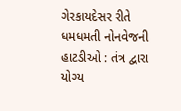ગેરકાયદેસર રીતે ધમધમતી નોનવેજની હાટડીઓ : તંત્ર દ્વારા યોગ્ય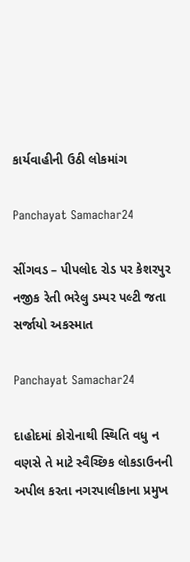કાર્યવાહીની ઉઠી લોકમાંગ

Panchayat Samachar24

સીંગવડ – પીપલોદ રોડ પર કેશરપુર નજીક રેતી ભરેલુ ડમ્પર પલ્ટી જતા સર્જાયો અકસ્માત

Panchayat Samachar24

દાહોદમાં કોરોનાથી સ્થિતિ વધુ ન વણસે તે માટે સ્વૈચ્છિક લોકડાઉનની અપીલ કરતા નગરપાલીકાના પ્રમુખ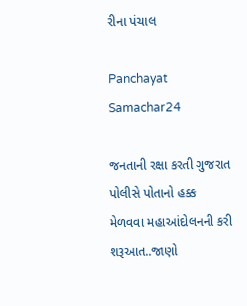રીના પંચાલ

Panchayat Samachar24

જનતાની રક્ષા કરતી ગુજરાત પોલીસે પોતાનો હક્ક મેળવવા મહાઆંદોલનની કરી શરૂઆત..જાણો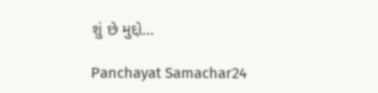શું છે મુદ્દો…

Panchayat Samachar24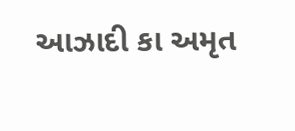આઝાદી કા અમૃત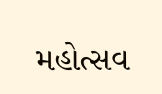મહોત્સવ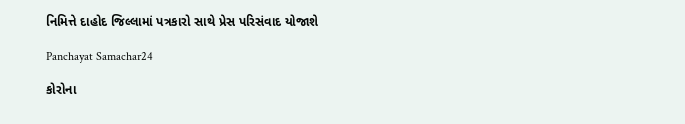નિમિત્તે દાહોદ જિલ્લામાં પત્રકારો સાથે પ્રેસ પરિસંવાદ યોજાશે

Panchayat Samachar24

કોરોના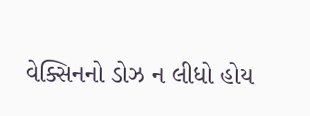વેક્સિનનો ડોઝ ન લીધો હોય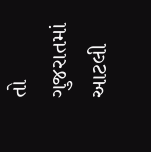તો ગુજરાતમાં આટલી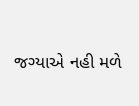જગ્યાએ નહી મળે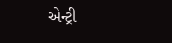એન્ટ્રી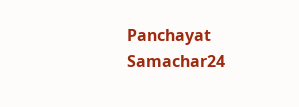Panchayat Samachar24